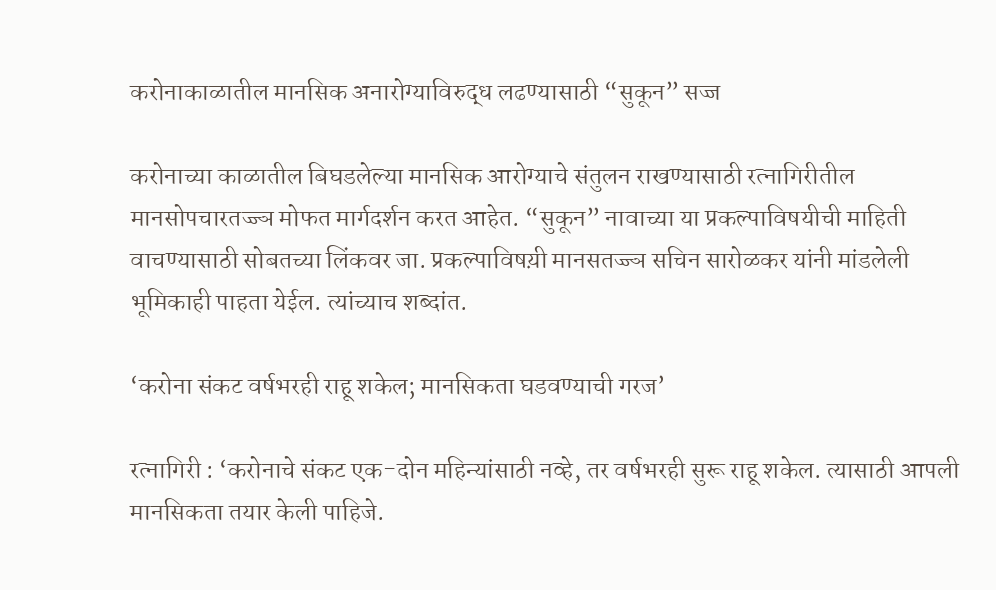करोनाकाळातील मानसिक अनारोग्याविरुद्ध लढण्यासाठी “सुकून” सज्ज

करोनाच्या काळातील बिघडलेल्या मानसिक आरोग्याचे संतुलन राखण्यासाठी रत्नागिरीतील मानसोपचारतज्ज्ञ मोफत मार्गदर्शन करत आहेत. “सुकून” नावाच्या या प्रकल्पाविषयीची माहिती वाचण्यासाठी सोबतच्या लिंकवर जा. प्रकल्पाविषय़ी मानसतज्ज्ञ सचिन सारोळकर यांनी मांडलेली भूमिकाही पाहता येईल. त्यांच्याच शब्दांत.

‘करोना संकट वर्षभरही राहू शकेल; मानसिकता घडवण्याची गरज’

रत्नागिरी : ‘करोनाचे संकट एक-दोन महिन्यांसाठी नव्हे, तर वर्षभरही सुरू राहू शकेल. त्यासाठी आपली मानसिकता तयार केली पाहिजे.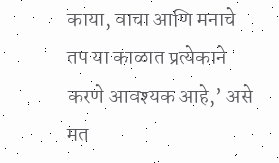काया, वाचा आणि मनाचे तप या काळात प्रत्येकाने करणे आवश्यक आहे,’ असे मत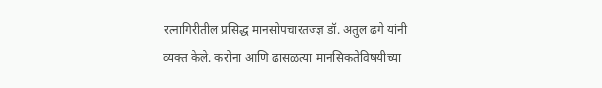रत्नागिरीतील प्रसिद्ध मानसोपचारतज्ज्ञ डॉ. अतुल ढगे यांनी व्यक्त केले. करोना आणि ढासळत्या मानसिकतेविषयीच्या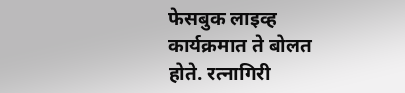फेसबुक लाइव्ह कार्यक्रमात ते बोलत होते. रत्नागिरी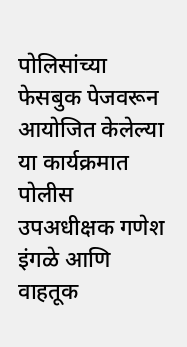पोलिसांच्या फेसबुक पेजवरून आयोजित केलेल्या या कार्यक्रमात पोलीस उपअधीक्षक गणेश इंगळे आणि वाहतूक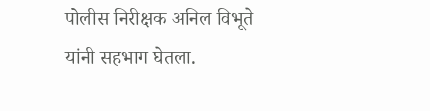पोलीस निरीक्षक अनिल विभूते यांनी सहभाग घेतला.